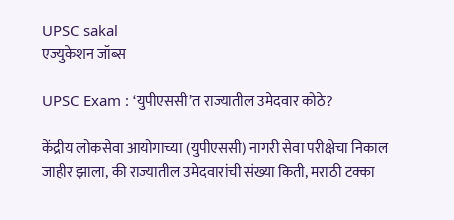UPSC sakal
एज्युकेशन जॉब्स

UPSC Exam : ‘युपीएससी’त राज्यातील उमेदवार कोठे?

केंद्रीय लोकसेवा आयोगाच्या (युपीएससी) नागरी सेवा परीक्षेचा निकाल जाहीर झाला, की राज्यातील उमेदवारांची संख्या किती, मराठी टक्का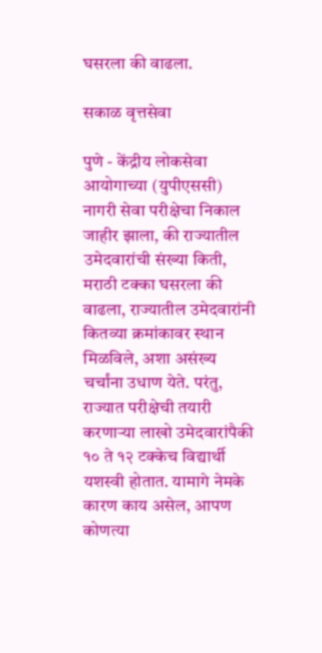घसरला की वाढला.

सकाळ वृत्तसेवा

पुणे - केंद्रीय लोकसेवा आयोगाच्या (युपीएससी) नागरी सेवा परीक्षेचा निकाल जाहीर झाला, की राज्यातील उमेदवारांची संख्या किती, मराठी टक्का घसरला की वाढला, राज्यातील उमेदवारांनी कितव्या क्रमांकावर स्थान मिळविले, अशा असंख्य चर्चांना उधाण येते. परंतु, राज्यात परीक्षेची तयारी करणाऱ्या लाखो उमेदवारांपैकी १० ते १२ टक्केच विद्यार्थी यशस्वी होतात. यामागे नेमके कारण काय असेल, आपण कोणत्या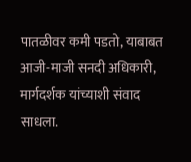पातळीवर कमी पडतो, याबाबत आजी-माजी सनदी अधिकारी, मार्गदर्शक यांच्याशी संवाद साधला.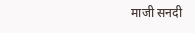माजी सनदी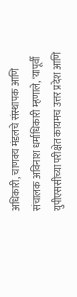अधिकारी, चाणक्य मंडलचे संस्थापक आणि संचालक अविनाश धर्माधिकारी म्हणाले, ‘यापूर्वी युपीएससीच्या परीक्षेत कायमच उत्तर प्रदेश आणि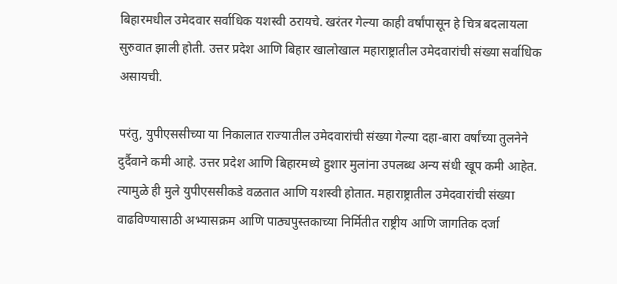बिहारमधील उमेदवार सर्वाधिक यशस्वी ठरायचे. खरंतर गेल्या काही वर्षांपासून हे चित्र बदलायला सुरुवात झाली होती. उत्तर प्रदेश आणि बिहार खालोखाल महाराष्ट्रातील उमेदवारांची संख्या सर्वाधिक असायची.

परंतु, युपीएससीच्या या निकालात राज्यातील उमेदवारांची संख्या गेल्या दहा-बारा वर्षांच्या तुलनेने दुर्दैवाने कमी आहे. उत्तर प्रदेश आणि बिहारमध्ये हुशार मुलांना उपलब्ध अन्य संधी खूप कमी आहेत. त्यामुळे ही मुले युपीएससीकडे वळतात आणि यशस्वी होतात. महाराष्ट्रातील उमेदवारांची संख्या वाढविण्यासाठी अभ्यासक्रम आणि पाठ्यपुस्तकाच्या निर्मितीत राष्ट्रीय आणि जागतिक दर्जा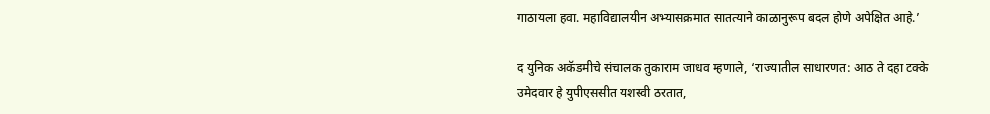गाठायला हवा. महाविद्यालयीन अभ्यासक्रमात सातत्याने काळानुरूप बदल होणे अपेक्षित आहे.’

द युनिक अकॅडमीचे संचालक तुकाराम जाधव म्हणाले, ‘राज्यातील साधारणत: आठ ते दहा टक्के उमेदवार हे युपीएससीत यशस्वी ठरतात,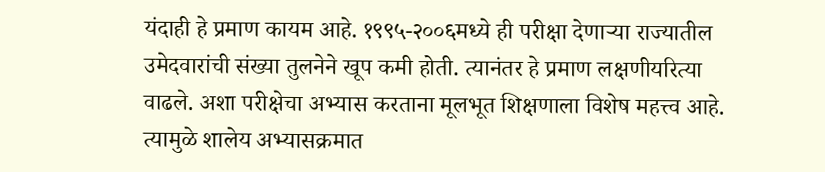यंदाही हे प्रमाण कायम आहे. १९९५-२००६मध्ये ही परीक्षा देणाऱ्या राज्यातील उमेदवारांची संख्या तुलनेने खूप कमी होती. त्यानंतर हे प्रमाण लक्षणीयरित्या वाढले. अशा परीक्षेचा अभ्यास करताना मूलभूत शिक्षणाला विशेष महत्त्व आहे. त्यामुळे शालेय अभ्यासक्रमात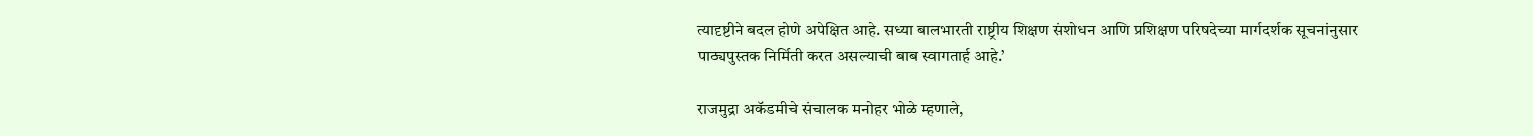त्यादृष्टीने बदल होणे अपेक्षित आहे. सध्या बालभारती राष्ट्रीय शिक्षण संशोधन आणि प्रशिक्षण परिषदेच्या मार्गदर्शक सूचनांनुसार पाठ्यपुस्तक निर्मिती करत असल्याची बाब स्वागतार्ह आहे.’

राजमुद्रा अकॅडमीचे संचालक मनोहर भोळे म्हणाले,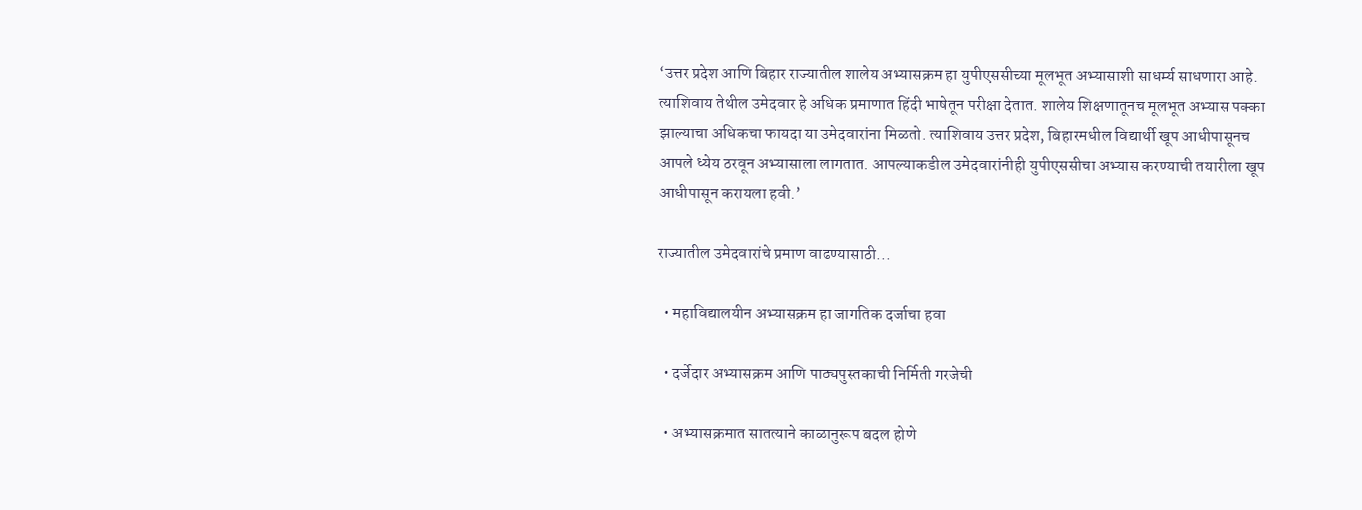‘उत्तर प्रदेश आणि बिहार राज्यातील शालेय अभ्यासक्रम हा युपीएससीच्या मूलभूत अभ्यासाशी साधर्म्य साधणारा आहे. त्याशिवाय तेथील उमेदवार हे अधिक प्रमाणात हिंदी भाषेतून परीक्षा देतात. शालेय शिक्षणातूनच मूलभूत अभ्यास पक्का झाल्याचा अधिकचा फायदा या उमेदवारांना मिळतो. त्याशिवाय उत्तर प्रदेश, बिहारमधील विद्यार्थी खूप आधीपासूनच आपले ध्येय ठरवून अभ्यासाला लागतात. आपल्याकडील उमेदवारांनीही युपीएससीचा अभ्यास करण्याची तयारीला खूप आधीपासून करायला हवी.’

राज्यातील उमेदवारांचे प्रमाण वाढण्यासाठी...

  • महाविद्यालयीन अभ्यासक्रम हा जागतिक दर्जाचा हवा

  • दर्जेदार अभ्यासक्रम आणि पाठ्यपुस्तकाची निर्मिती गरजेची

  • अभ्यासक्रमात सातत्याने काळानुरूप बदल होणे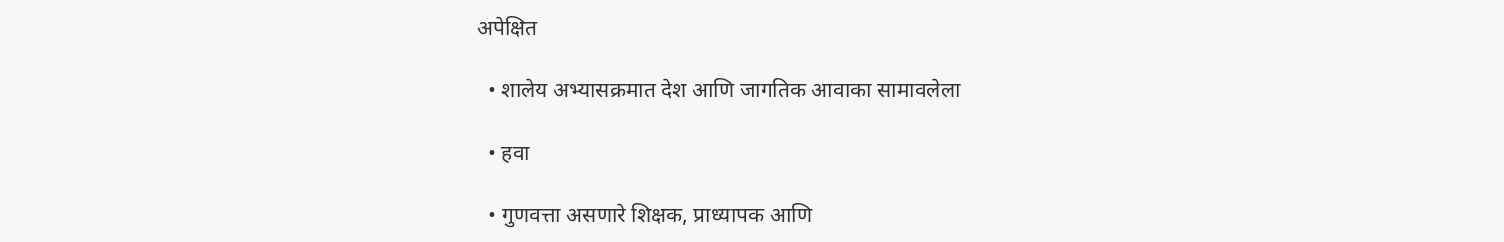अपेक्षित

  • शालेय अभ्यासक्रमात देश आणि जागतिक आवाका सामावलेला

  • हवा

  • गुणवत्ता असणारे शिक्षक, प्राध्यापक आणि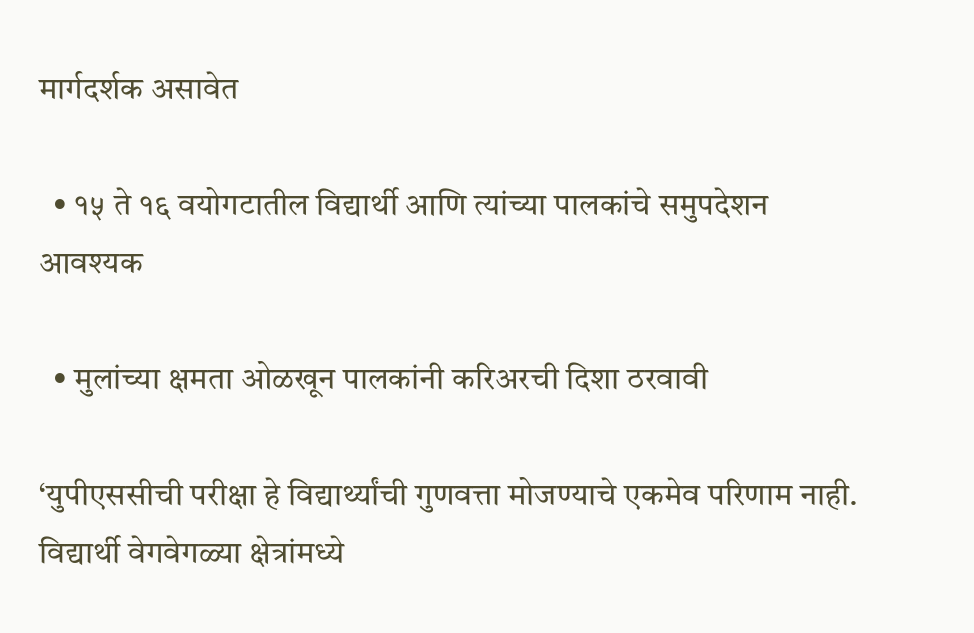मार्गदर्शक असावेत

  • १५ ते १६ वयोगटातील विद्यार्थी आणि त्यांच्या पालकांचे समुपदेशन आवश्यक

  • मुलांच्या क्षमता ओळखून पालकांनी करिअरची दिशा ठरवावी

‘युपीएससीची परीक्षा हे विद्यार्थ्यांची गुणवत्ता मोजण्याचे एकमेव परिणाम नाही. विद्यार्थी वेगवेगळ्या क्षेत्रांमध्ये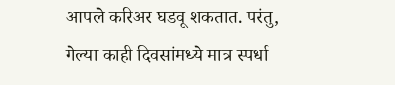आपले करिअर घडवू शकतात. परंतु, गेल्या काही दिवसांमध्ये मात्र स्पर्धा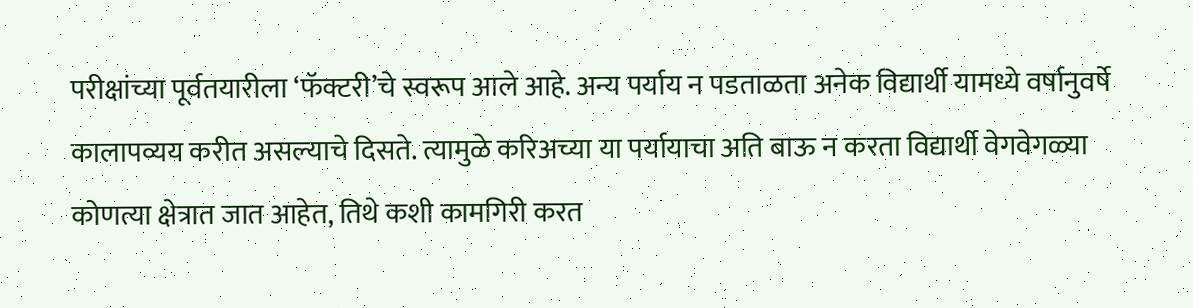परीक्षांच्या पूर्वतयारीला ‘फॅक्टरी’चे स्वरूप आले आहे. अन्य पर्याय न पडताळता अनेक विद्यार्थी यामध्ये वर्षानुवर्षे कालापव्यय करीत असल्याचे दिसते. त्यामुळे करिअच्या या पर्यायाचा अति बाऊ न करता विद्यार्थी वेगवेगळ्या कोणत्या क्षेत्रात जात आहेत, तिथे कशी कामगिरी करत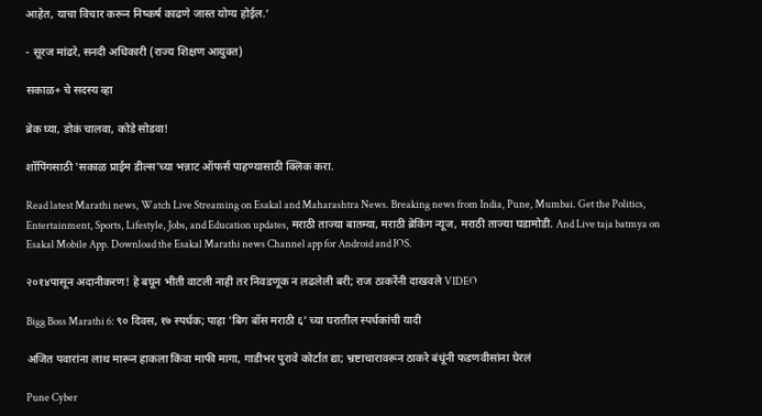आहेत, याचा विचार करून निष्कर्ष काढणे जास्त योग्य होईल.’

- सूरज मांढरे, सनदी अधिकारी (राज्य शिक्षण आयुक्त)

सकाळ+ चे सदस्य व्हा

ब्रेक घ्या, डोकं चालवा, कोडे सोडवा!

शॉपिंगसाठी 'सकाळ प्राईम डील्स'च्या भन्नाट ऑफर्स पाहण्यासाठी क्लिक करा.

Read latest Marathi news, Watch Live Streaming on Esakal and Maharashtra News. Breaking news from India, Pune, Mumbai. Get the Politics, Entertainment, Sports, Lifestyle, Jobs, and Education updates, मराठी ताज्या बातम्या, मराठी ब्रेकिंग न्यूज, मराठी ताज्या घडामोडी. And Live taja batmya on Esakal Mobile App. Download the Esakal Marathi news Channel app for Android and IOS.

२०१४पासून अदानीकरण! हे बघून भीती वाटली नाही तर निवडणूक न लढलेली बरी; राज ठाकरेंनी दाखवले VIDEO

Bigg Boss Marathi 6: ९० दिवस, १७ स्पर्धक; पाहा 'बिग बॉस मराठी ६' च्या घरातील स्पर्धकांची यादी

अजित पवारांना लाथ मारून हाकला किंवा माफी मागा, गाडीभर पुरावे कोर्टात द्या; भ्रष्टाचारावरून ठाकरे बंधूंनी फडणवीसांना घेरलं

Pune Cyber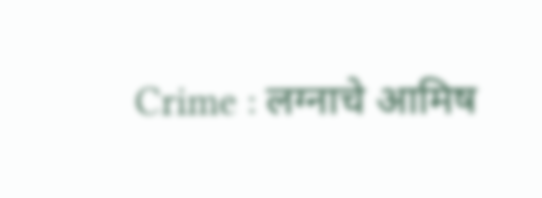Crime : लग्नाचे आमिष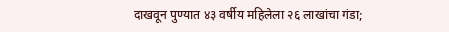दाखवून पुण्यात ४३ वर्षीय महिलेला २६ लाखांचा गंडा;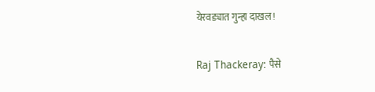येरवड्यात गुन्हा दाखल!

Raj Thackeray: पैसे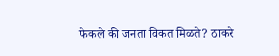फेकले की जनता विकत मिळते? ठाकरे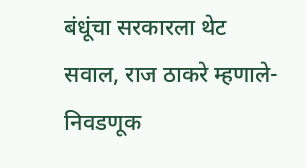बंधूंचा सरकारला थेट सवाल, राज ठाकरे म्हणाले- निवडणूक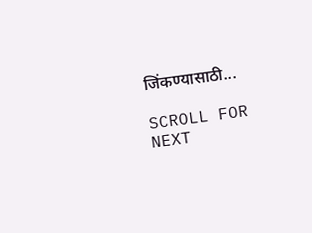जिंकण्यासाठी...

SCROLL FOR NEXT